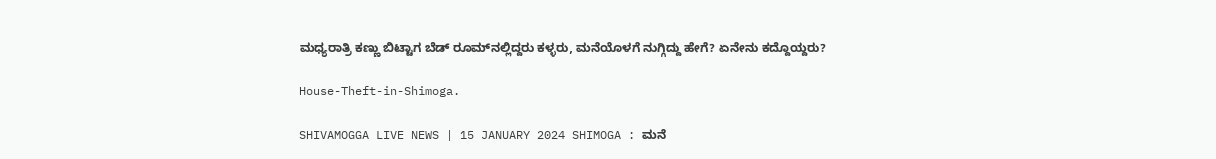ಮಧ್ಯರಾತ್ರಿ ಕಣ್ಣು ಬಿಟ್ಟಾಗ ಬೆಡ್‌ ರೂಮ್‌ನಲ್ಲಿದ್ದರು ಕಳ್ಳರು, ಮನೆಯೊಳಗೆ ನುಗ್ಗಿದ್ದು ಹೇಗೆ? ಏನೇನು ಕದ್ದೊಯ್ದರು?

House-Theft-in-Shimoga.

SHIVAMOGGA LIVE NEWS | 15 JANUARY 2024 SHIMOGA : ಮನೆ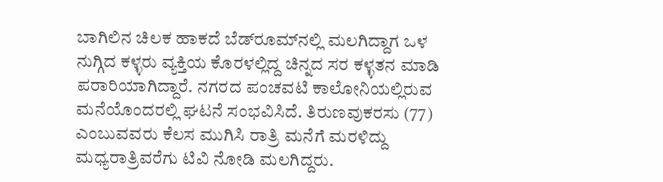ಬಾಗಿಲಿನ ಚಿಲಕ ಹಾಕದೆ ಬೆಡ್‌ರೂಮ್‌ನಲ್ಲಿ ಮಲಗಿದ್ದಾಗ ಒಳ ನುಗ್ಗಿದ ಕಳ್ಳರು ವ್ಯಕ್ತಿಯ ಕೊರಳಲ್ಲಿದ್ದ ಚಿನ್ನದ ಸರ ಕಳ್ಳತನ ಮಾಡಿ ಪರಾರಿಯಾಗಿದ್ದಾರೆ. ನಗರದ ಪಂಚವಟಿ ಕಾಲೋನಿಯಲ್ಲಿರುವ ಮನೆಯೊಂದರಲ್ಲಿ ಘಟನೆ ಸಂಭವಿಸಿದೆ. ತಿರುಣವುಕರಸು (77) ಎಂಬುವವರು ಕೆಲಸ ಮುಗಿಸಿ ರಾತ್ರಿ ಮನೆಗೆ ಮರಳಿದ್ದು ಮಧ್ಯರಾತ್ರಿವರೆಗು ಟಿವಿ ನೋಡಿ ಮಲಗಿದ್ದರು.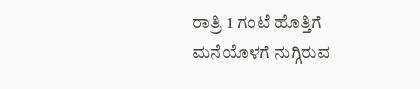ರಾತ್ರಿ 1 ಗಂಟೆ ಹೊತ್ತಿಗೆ ಮನೆಯೊಳಗೆ ನುಗ್ಗಿರುವ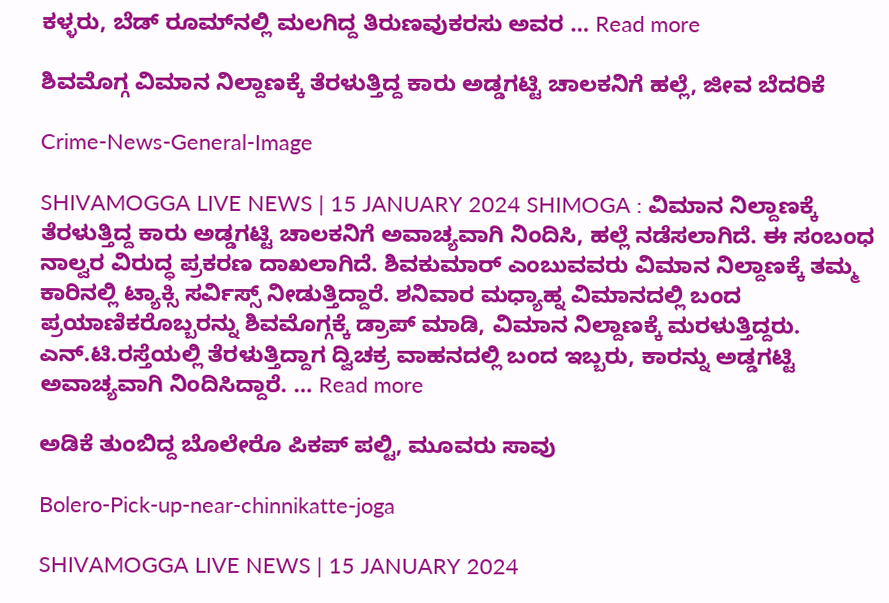ಕಳ್ಳರು, ಬೆಡ್‌ ರೂಮ್‌ನಲ್ಲಿ ಮಲಗಿದ್ದ ತಿರುಣವುಕರಸು ಅವರ … Read more

ಶಿವಮೊಗ್ಗ ವಿಮಾನ ನಿಲ್ದಾಣಕ್ಕೆ ತೆರಳುತ್ತಿದ್ದ ಕಾರು ಅಡ್ಡಗಟ್ಟಿ ಚಾಲಕನಿಗೆ ಹಲ್ಲೆ, ಜೀವ ಬೆದರಿಕೆ

Crime-News-General-Image

SHIVAMOGGA LIVE NEWS | 15 JANUARY 2024 SHIMOGA : ವಿಮಾನ ನಿಲ್ದಾಣಕ್ಕೆ ತೆರಳುತ್ತಿದ್ದ ಕಾರು ಅಡ್ಡಗಟ್ಟಿ ಚಾಲಕನಿಗೆ ಅವಾಚ್ಯವಾಗಿ ನಿಂದಿಸಿ, ಹಲ್ಲೆ ನಡೆಸಲಾಗಿದೆ. ಈ ಸಂಬಂಧ ನಾಲ್ವರ ವಿರುದ್ಧ ಪ್ರಕರಣ ದಾಖಲಾಗಿದೆ. ಶಿವಕುಮಾರ್‌ ಎಂಬುವವರು ವಿಮಾನ ನಿಲ್ದಾಣಕ್ಕೆ ತಮ್ಮ ಕಾರಿನಲ್ಲಿ ಟ್ಯಾಕ್ಸಿ ಸರ್ವಿಸ್ಸ್‌ ನೀಡುತ್ತಿದ್ದಾರೆ. ಶನಿವಾರ ಮಧ್ಯಾಹ್ನ ವಿಮಾನದಲ್ಲಿ ಬಂದ ಪ್ರಯಾಣಿಕರೊಬ್ಬರನ್ನು ಶಿವಮೊಗ್ಗಕ್ಕೆ ಡ್ರಾಪ್‌ ಮಾಡಿ, ವಿಮಾನ ನಿಲ್ದಾಣಕ್ಕೆ ಮರಳುತ್ತಿದ್ದರು. ಎನ್‌.ಟಿ.ರಸ್ತೆಯಲ್ಲಿ ತೆರಳುತ್ತಿದ್ದಾಗ ದ್ವಿಚಕ್ರ ವಾಹನದಲ್ಲಿ ಬಂದ ಇಬ್ಬರು, ಕಾರನ್ನು ಅಡ್ಡಗಟ್ಟಿ ಅವಾಚ್ಯವಾಗಿ ನಿಂದಿಸಿದ್ದಾರೆ. … Read more

ಅಡಿಕೆ ತುಂಬಿದ್ದ ಬೊಲೇರೊ ಪಿಕಪ್‌ ಪಲ್ಟಿ, ಮೂವರು ಸಾವು

Bolero-Pick-up-near-chinnikatte-joga

SHIVAMOGGA LIVE NEWS | 15 JANUARY 2024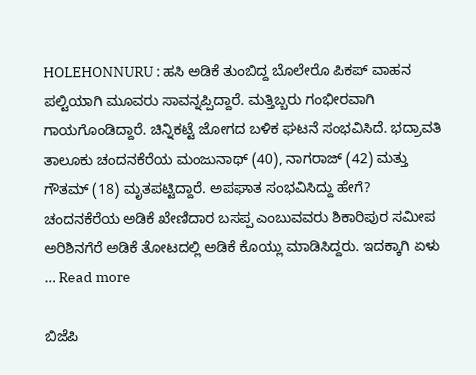HOLEHONNURU : ಹಸಿ ಅಡಿಕೆ ತುಂಬಿದ್ದ ಬೊಲೇರೊ ಪಿಕಪ್‌ ವಾಹನ ಪಲ್ಟಿಯಾಗಿ ಮೂವರು ಸಾವನ್ನಪ್ಪಿದ್ದಾರೆ. ಮತ್ತಿಬ್ಬರು ಗಂಭೀರವಾಗಿ ಗಾಯಗೊಂಡಿದ್ದಾರೆ. ಚಿನ್ನಿಕಟ್ಟೆ ಜೋಗದ ಬಳಿಕ ಘಟನೆ ಸಂಭವಿಸಿದೆ. ಭದ್ರಾವತಿ ತಾಲೂಕು ಚಂದನಕೆರೆಯ ಮಂಜುನಾಥ್‌ (40), ನಾಗರಾಜ್‌ (42) ಮತ್ತು ಗೌತಮ್‌ (18) ಮೃತಪಟ್ಟಿದ್ದಾರೆ. ಅಪಘಾತ ಸಂಭವಿಸಿದ್ದು ಹೇಗೆ? ಚಂದನಕೆರೆಯ ಅಡಿಕೆ ಖೇಣಿದಾರ ಬಸಪ್ಪ ಎಂಬುವವರು ಶಿಕಾರಿಪುರ ಸಮೀಪ ಅರಿಶಿನಗೆರೆ ಅಡಿಕೆ ತೋಟದಲ್ಲಿ ಅಡಿಕೆ ಕೊಯ್ಲು ಮಾಡಿಸಿದ್ದರು. ಇದಕ್ಕಾಗಿ ಏಳು … Read more

ಬಿಜೆಪಿ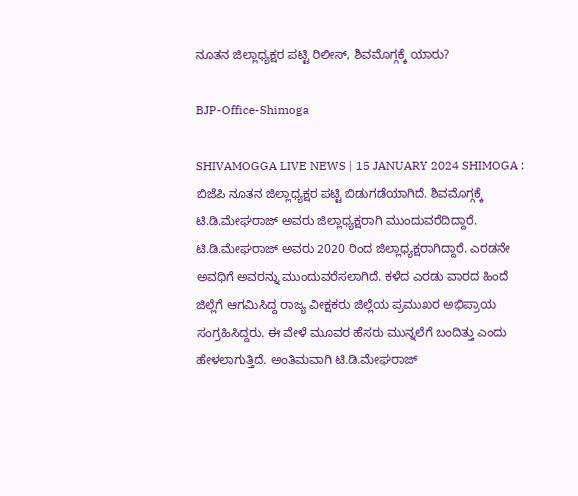ನೂತನ ಜಿಲ್ಲಾಧ್ಯಕ್ಷರ ಪಟ್ಟಿ ರಿಲೀಸ್‌, ಶಿವಮೊಗ್ಗಕ್ಕೆ ಯಾರು?

BJP-Office-Shimoga

SHIVAMOGGA LIVE NEWS | 15 JANUARY 2024 SHIMOGA : ಬಿಜೆಪಿ ನೂತನ ಜಿಲ್ಲಾಧ್ಯಕ್ಷರ ಪಟ್ಟಿ ಬಿಡುಗಡೆಯಾಗಿದೆ. ಶಿವಮೊಗ್ಗಕ್ಕೆ ಟಿ.ಡಿ.ಮೇಘರಾಜ್‌ ಅವರು ಜಿಲ್ಲಾಧ್ಯಕ್ಷರಾಗಿ ಮುಂದುವರೆದಿದ್ದಾರೆ. ಟಿ.ಡಿ.ಮೇಘರಾಜ್‌ ಅವರು 2020 ರಿಂದ ಜಿಲ್ಲಾಧ್ಯಕ್ಷರಾಗಿದ್ದಾರೆ. ಎರಡನೇ ಅವಧಿಗೆ ಅವರನ್ನು ಮುಂದುವರೆಸಲಾಗಿದೆ. ಕಳೆದ ಎರಡು ವಾರದ ಹಿಂದೆ ಜಿಲ್ಲೆಗೆ ಆಗಮಿಸಿದ್ದ ರಾಜ್ಯ ವೀಕ್ಷಕರು ಜಿಲ್ಲೆಯ ಪ್ರಮುಖರ ಅಭಿಪ್ರಾಯ ಸಂಗ್ರಹಿಸಿದ್ದರು. ಈ ವೇಳೆ ಮೂವರ ಹೆಸರು ಮುನ್ನಲೆಗೆ ಬಂದಿತ್ತು ಎಂದು ಹೇಳಲಾಗುತ್ತಿದೆ. ಅಂತಿಮವಾಗಿ ಟಿ.ಡಿ.ಮೇಘರಾಜ್‌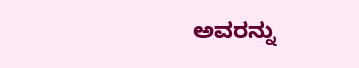ಅವರನ್ನು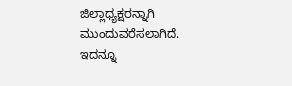ಜಿಲ್ಲಾಧ್ಯಕ್ಷರನ್ನಾಗಿ ಮುಂದುವರೆಸಲಾಗಿದೆ. ಇದನ್ನೂ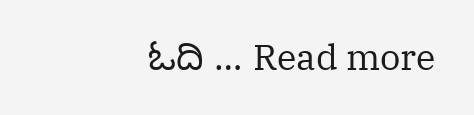ಓದಿ … Read more